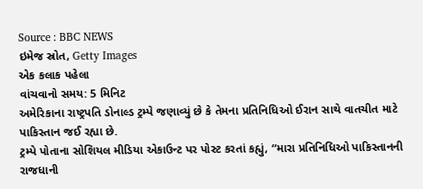Source : BBC NEWS
ઇમેજ સ્રોત, Getty Images
એક કલાક પહેલા
વાંચવાનો સમય: 5 મિનિટ
અમેરિકાના રાષ્ટ્રપતિ ડોનાલ્ડ ટ્રમ્પે જણાવ્યું છે કે તેમના પ્રતિનિધિઓ ઈરાન સાથે વાતચીત માટે પાકિસ્તાન જઈ રહ્યા છે.
ટ્રમ્પે પોતાના સોશિયલ મીડિયા એકાઉન્ટ પર પોસ્ટ કરતાં કહ્યું, “મારા પ્રતિનિધિઓ પાકિસ્તાનની રાજધાની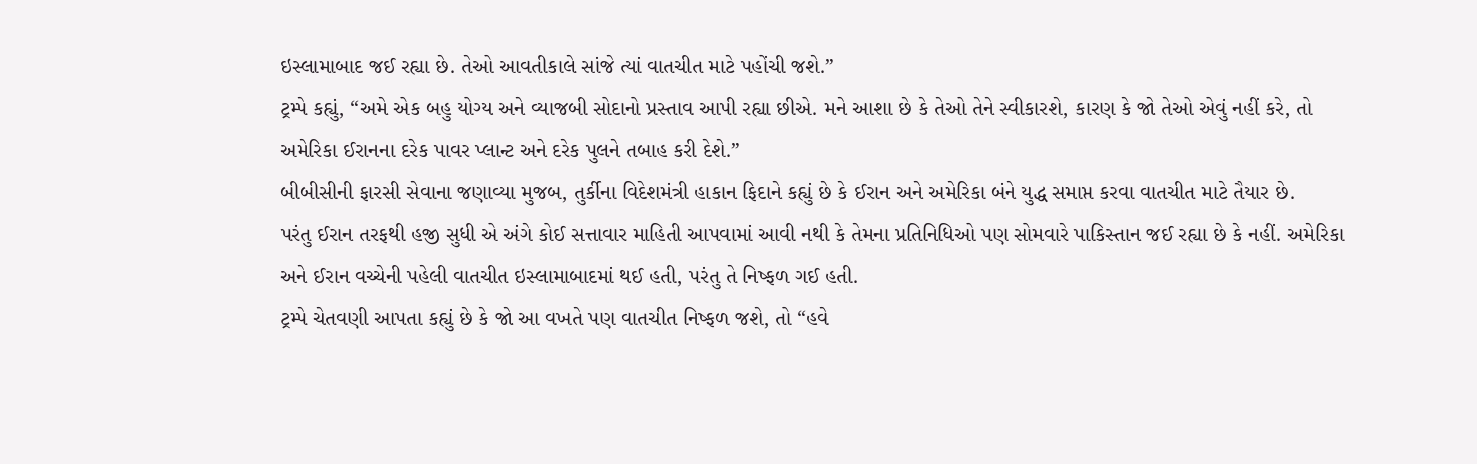ઇસ્લામાબાદ જઈ રહ્યા છે. તેઓ આવતીકાલે સાંજે ત્યાં વાતચીત માટે પહોંચી જશે.”
ટ્રમ્પે કહ્યું, “અમે એક બહુ યોગ્ય અને વ્યાજબી સોદાનો પ્રસ્તાવ આપી રહ્યા છીએ. મને આશા છે કે તેઓ તેને સ્વીકારશે, કારણ કે જો તેઓ એવું નહીં કરે, તો અમેરિકા ઈરાનના દરેક પાવર પ્લાન્ટ અને દરેક પુલને તબાહ કરી દેશે.”
બીબીસીની ફારસી સેવાના જણાવ્યા મુજબ, તુર્કીના વિદેશમંત્રી હાકાન ફિદાને કહ્યું છે કે ઈરાન અને અમેરિકા બંને યુદ્ધ સમાપ્ત કરવા વાતચીત માટે તૈયાર છે.
પરંતુ ઈરાન તરફથી હજી સુધી એ અંગે કોઈ સત્તાવાર માહિતી આપવામાં આવી નથી કે તેમના પ્રતિનિધિઓ પણ સોમવારે પાકિસ્તાન જઈ રહ્યા છે કે નહીં. અમેરિકા અને ઈરાન વચ્ચેની પહેલી વાતચીત ઇસ્લામાબાદમાં થઈ હતી, પરંતુ તે નિષ્ફળ ગઈ હતી.
ટ્રમ્પે ચેતવણી આપતા કહ્યું છે કે જો આ વખતે પણ વાતચીત નિષ્ફળ જશે, તો “હવે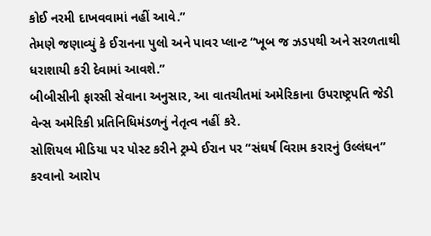કોઈ નરમી દાખવવામાં નહીં આવે.”
તેમણે જણાવ્યું કે ઈરાનના પુલો અને પાવર પ્લાન્ટ “ખૂબ જ ઝડપથી અને સરળતાથી ધરાશાયી કરી દેવામાં આવશે.”
બીબીસીની ફારસી સેવાના અનુસાર, આ વાતચીતમાં અમેરિકાના ઉપરાષ્ટ્રપતિ જેડી વેન્સ અમેરિકી પ્રતિનિધિમંડળનું નેતૃત્વ નહીં કરે.
સોશિયલ મીડિયા પર પોસ્ટ કરીને ટ્રમ્પે ઈરાન પર “સંઘર્ષ વિરામ કરારનું ઉલ્લંઘન” કરવાનો આરોપ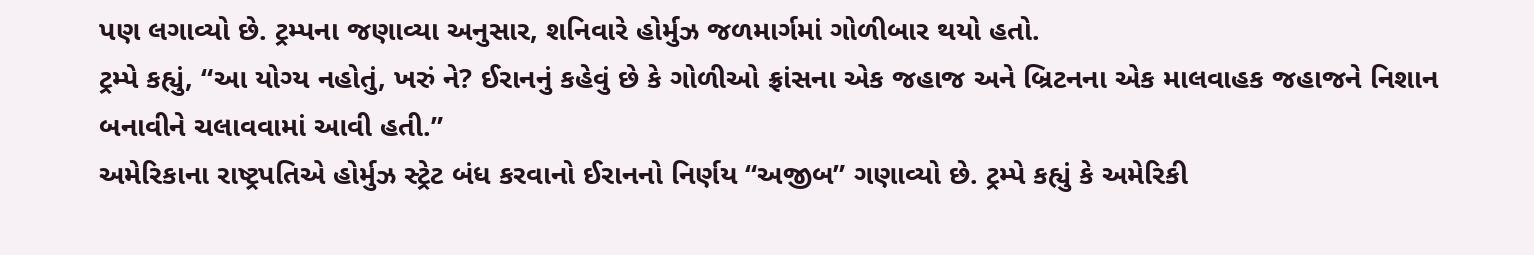પણ લગાવ્યો છે. ટ્રમ્પના જણાવ્યા અનુસાર, શનિવારે હોર્મુઝ જળમાર્ગમાં ગોળીબાર થયો હતો.
ટ્રમ્પે કહ્યું, “આ યોગ્ય નહોતું, ખરું ને? ઈરાનનું કહેવું છે કે ગોળીઓ ફ્રાંસના એક જહાજ અને બ્રિટનના એક માલવાહક જહાજને નિશાન બનાવીને ચલાવવામાં આવી હતી.”
અમેરિકાના રાષ્ટ્રપતિએ હોર્મુઝ સ્ટ્રેટ બંધ કરવાનો ઈરાનનો નિર્ણય “અજીબ” ગણાવ્યો છે. ટ્રમ્પે કહ્યું કે અમેરિકી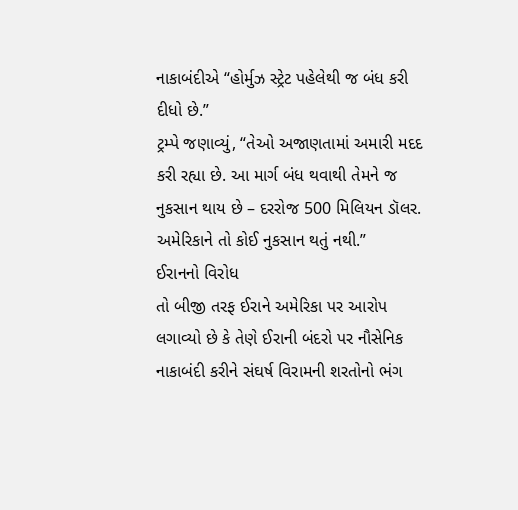નાકાબંદીએ “હોર્મુઝ સ્ટ્રેટ પહેલેથી જ બંધ કરી દીધો છે.”
ટ્રમ્પે જણાવ્યું, “તેઓ અજાણતામાં અમારી મદદ કરી રહ્યા છે. આ માર્ગ બંધ થવાથી તેમને જ નુકસાન થાય છે – દરરોજ 500 મિલિયન ડૉલર. અમેરિકાને તો કોઈ નુકસાન થતું નથી.”
ઈરાનનો વિરોધ
તો બીજી તરફ ઈરાને અમેરિકા પર આરોપ લગાવ્યો છે કે તેણે ઈરાની બંદરો પર નૌસેનિક નાકાબંદી કરીને સંઘર્ષ વિરામની શરતોનો ભંગ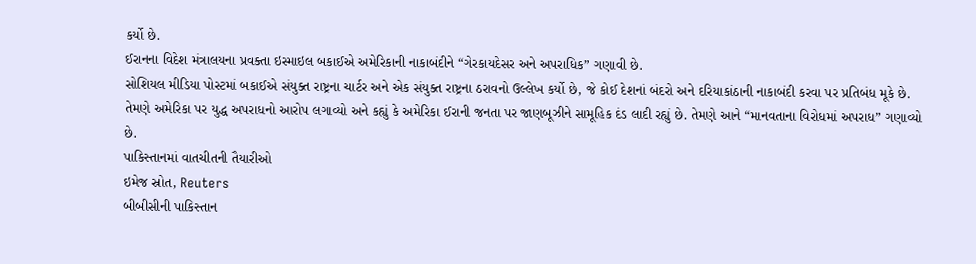કર્યો છે.
ઈરાનના વિદેશ મંત્રાલયના પ્રવક્તા ઇસ્માઇલ બકાઈએ અમેરિકાની નાકાબંદીને “ગેરકાયદેસર અને અપરાધિક” ગણાવી છે.
સોશિયલ મીડિયા પોસ્ટમાં બકાઈએ સંયુક્ત રાષ્ટ્રના ચાર્ટર અને એક સંયુક્ત રાષ્ટ્રના ઠરાવનો ઉલ્લેખ કર્યો છે, જે કોઈ દેશનાં બંદરો અને દરિયાકાંઠાની નાકાબંદી કરવા પર પ્રતિબંધ મૂકે છે.
તેમણે અમેરિકા પર યુદ્ધ અપરાધનો આરોપ લગાવ્યો અને કહ્યું કે અમેરિકા ઈરાની જનતા પર જાણબૂઝીને સામૂહિક દંડ લાદી રહ્યું છે. તેમણે આને “માનવતાના વિરોધમાં અપરાધ” ગણાવ્યો છે.
પાકિસ્તાનમાં વાતચીતની તૈયારીઓ
ઇમેજ સ્રોત, Reuters
બીબીસીની પાકિસ્તાન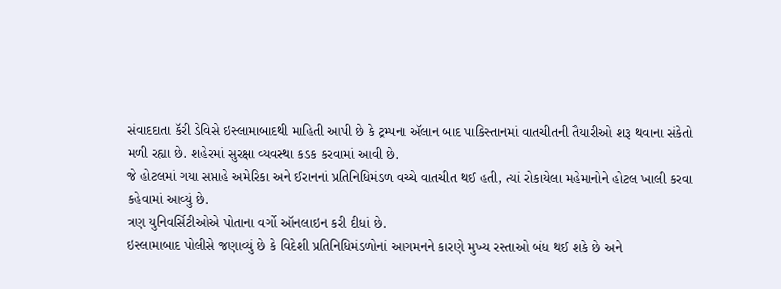સંવાદદાતા કૅરી ડેવિસે ઇસ્લામાબાદથી માહિતી આપી છે કે ટ્રમ્પના ઍલાન બાદ પાકિસ્તાનમાં વાતચીતની તૈયારીઓ શરૂ થવાના સંકેતો મળી રહ્યા છે. શહેરમાં સુરક્ષા વ્યવસ્થા કડક કરવામાં આવી છે.
જે હોટલમાં ગયા સપ્તાહે અમેરિકા અને ઈરાનનાં પ્રતિનિધિમંડળ વચ્ચે વાતચીત થઈ હતી, ત્યાં રોકાયેલા મહેમાનોને હોટલ ખાલી કરવા કહેવામાં આવ્યું છે.
ત્રણ યુનિવર્સિટીઓએ પોતાના વર્ગો ઑનલાઇન કરી દીધાં છે.
ઇસ્લામાબાદ પોલીસે જણાવ્યું છે કે વિદેશી પ્રતિનિધિમંડળોનાં આગમનને કારણે મુખ્ય રસ્તાઓ બંધ થઈ શકે છે અને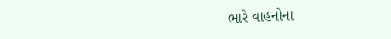ભારે વાહનોના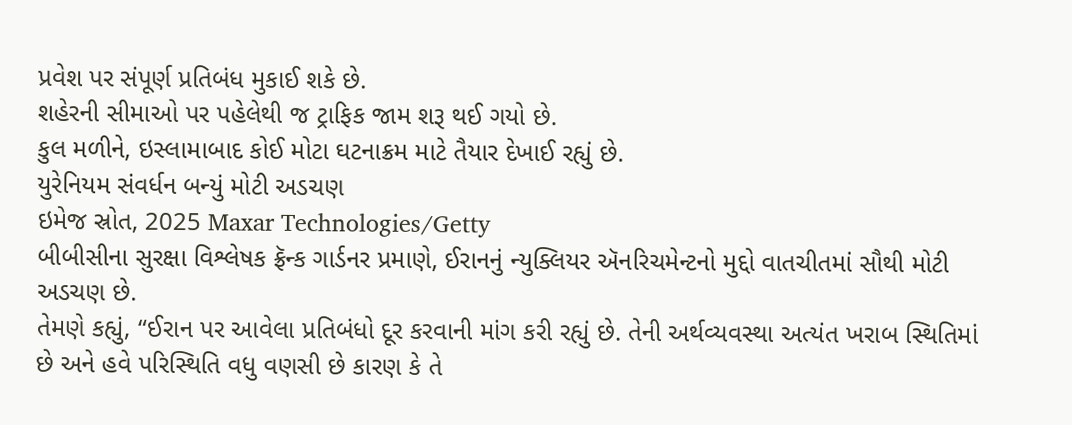પ્રવેશ પર સંપૂર્ણ પ્રતિબંધ મુકાઈ શકે છે.
શહેરની સીમાઓ પર પહેલેથી જ ટ્રાફિક જામ શરૂ થઈ ગયો છે.
કુલ મળીને, ઇસ્લામાબાદ કોઈ મોટા ઘટનાક્રમ માટે તૈયાર દેખાઈ રહ્યું છે.
યુરેનિયમ સંવર્ધન બન્યું મોટી અડચણ
ઇમેજ સ્રોત, 2025 Maxar Technologies/Getty
બીબીસીના સુરક્ષા વિશ્લેષક ફ્રૅન્ક ગાર્ડનર પ્રમાણે, ઈરાનનું ન્યુક્લિયર ઍનરિચમેન્ટનો મુદ્દો વાતચીતમાં સૌથી મોટી અડચણ છે.
તેમણે કહ્યું, “ઈરાન પર આવેલા પ્રતિબંધો દૂર કરવાની માંગ કરી રહ્યું છે. તેની અર્થવ્યવસ્થા અત્યંત ખરાબ સ્થિતિમાં છે અને હવે પરિસ્થિતિ વધુ વણસી છે કારણ કે તે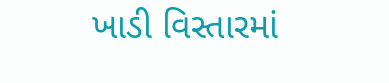ખાડી વિસ્તારમાં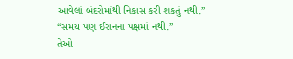આવેલાં બંદરોમાંથી નિકાસ કરી શકતું નથી.”
“સમય પણ ઈરાનના પક્ષમાં નથી.”
તેઓ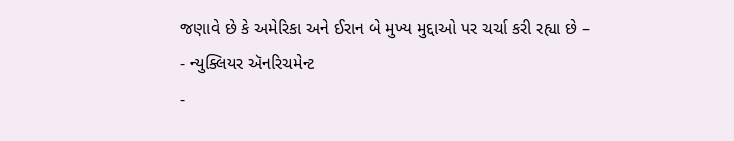જણાવે છે કે અમેરિકા અને ઈરાન બે મુખ્ય મુદ્દાઓ પર ચર્ચા કરી રહ્યા છે –
- ન્યુક્લિયર ઍનરિચમેન્ટ
-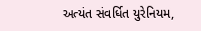અત્યંત સંવર્ધિત યુરેનિયમ,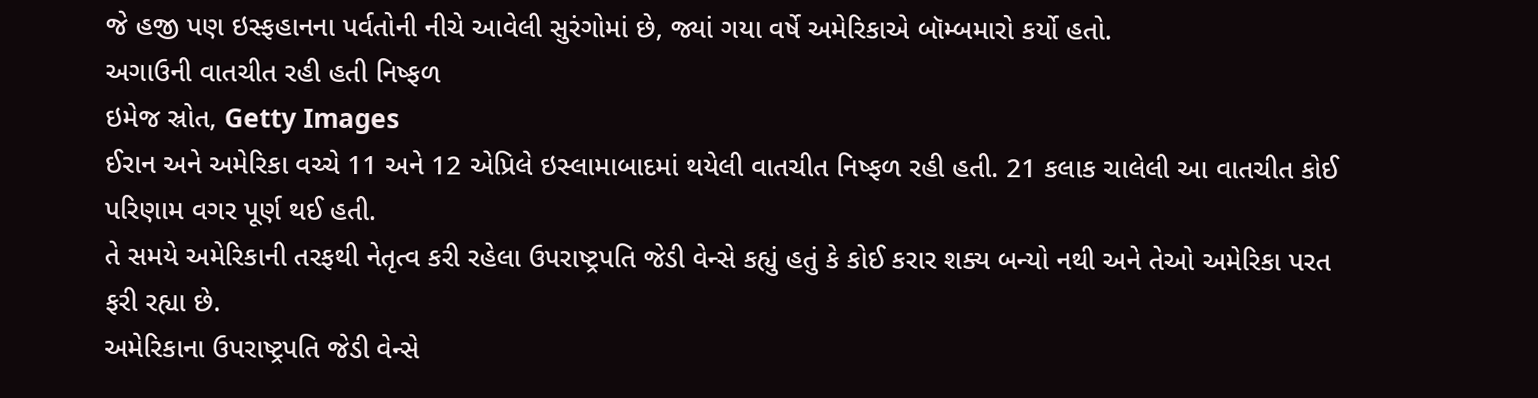જે હજી પણ ઇસ્ફહાનના પર્વતોની નીચે આવેલી સુરંગોમાં છે, જ્યાં ગયા વર્ષે અમેરિકાએ બૉમ્બમારો કર્યો હતો.
અગાઉની વાતચીત રહી હતી નિષ્ફળ
ઇમેજ સ્રોત, Getty Images
ઈરાન અને અમેરિકા વચ્ચે 11 અને 12 એપ્રિલે ઇસ્લામાબાદમાં થયેલી વાતચીત નિષ્ફળ રહી હતી. 21 કલાક ચાલેલી આ વાતચીત કોઈ પરિણામ વગર પૂર્ણ થઈ હતી.
તે સમયે અમેરિકાની તરફથી નેતૃત્વ કરી રહેલા ઉપરાષ્ટ્રપતિ જેડી વેન્સે કહ્યું હતું કે કોઈ કરાર શક્ય બન્યો નથી અને તેઓ અમેરિકા પરત ફરી રહ્યા છે.
અમેરિકાના ઉપરાષ્ટ્રપતિ જેડી વેન્સે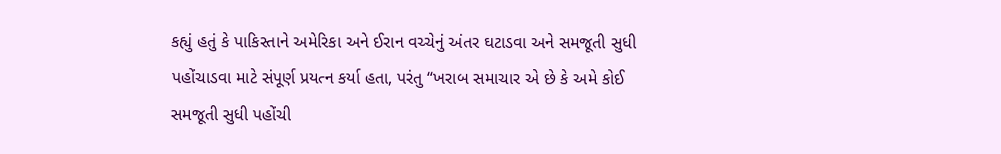કહ્યું હતું કે પાકિસ્તાને અમેરિકા અને ઈરાન વચ્ચેનું અંતર ઘટાડવા અને સમજૂતી સુધી પહોંચાડવા માટે સંપૂર્ણ પ્રયત્ન કર્યા હતા, પરંતુ “ખરાબ સમાચાર એ છે કે અમે કોઈ સમજૂતી સુધી પહોંચી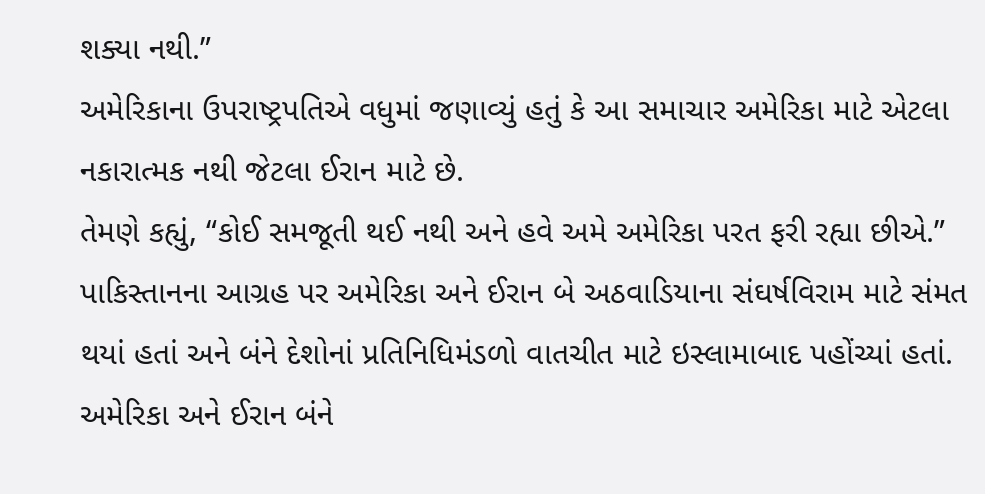શક્યા નથી.”
અમેરિકાના ઉપરાષ્ટ્રપતિએ વધુમાં જણાવ્યું હતું કે આ સમાચાર અમેરિકા માટે એટલા નકારાત્મક નથી જેટલા ઈરાન માટે છે.
તેમણે કહ્યું, “કોઈ સમજૂતી થઈ નથી અને હવે અમે અમેરિકા પરત ફરી રહ્યા છીએ.”
પાકિસ્તાનના આગ્રહ પર અમેરિકા અને ઈરાન બે અઠવાડિયાના સંઘર્ષવિરામ માટે સંમત થયાં હતાં અને બંને દેશોનાં પ્રતિનિધિમંડળો વાતચીત માટે ઇસ્લામાબાદ પહોંચ્યાં હતાં.
અમેરિકા અને ઈરાન બંને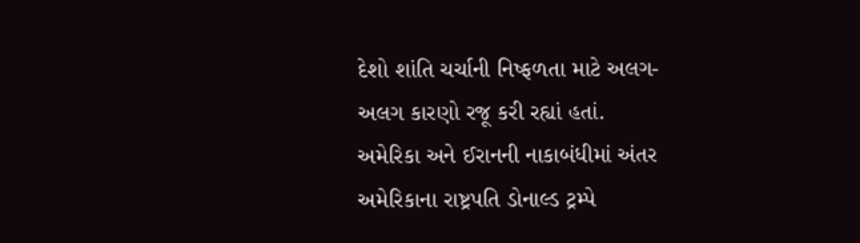દેશો શાંતિ ચર્ચાની નિષ્ફળતા માટે અલગ-અલગ કારણો રજૂ કરી રહ્યાં હતાં.
અમેરિકા અને ઈરાનની નાકાબંધીમાં અંતર
અમેરિકાના રાષ્ટ્રપતિ ડોનાલ્ડ ટ્રમ્પે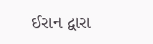ઈરાન દ્વારા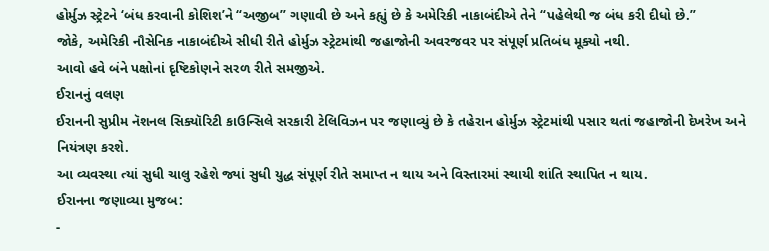હોર્મુઝ સ્ટ્રેટને ‘બંધ કરવાની કોશિશ’ને “અજીબ” ગણાવી છે અને કહ્યું છે કે અમેરિકી નાકાબંદીએ તેને “પહેલેથી જ બંધ કરી દીધો છે.”
જોકે, અમેરિકી નૌસેનિક નાકાબંદીએ સીધી રીતે હોર્મુઝ સ્ટ્રેટમાંથી જહાજોની અવરજવર પર સંપૂર્ણ પ્રતિબંધ મૂક્યો નથી.
આવો હવે બંને પક્ષોનાં દૃષ્ટિકોણને સરળ રીતે સમજીએ.
ઈરાનનું વલણ
ઈરાનની સુપ્રીમ નૅશનલ સિક્યૉરિટી કાઉન્સિલે સરકારી ટેલિવિઝન પર જણાવ્યું છે કે તહેરાન હોર્મુઝ સ્ટ્રેટમાંથી પસાર થતાં જહાજોની દેખરેખ અને નિયંત્રણ કરશે.
આ વ્યવસ્થા ત્યાં સુધી ચાલુ રહેશે જ્યાં સુધી યુદ્ધ સંપૂર્ણ રીતે સમાપ્ત ન થાય અને વિસ્તારમાં સ્થાયી શાંતિ સ્થાપિત ન થાય.
ઈરાનના જણાવ્યા મુજબ:
-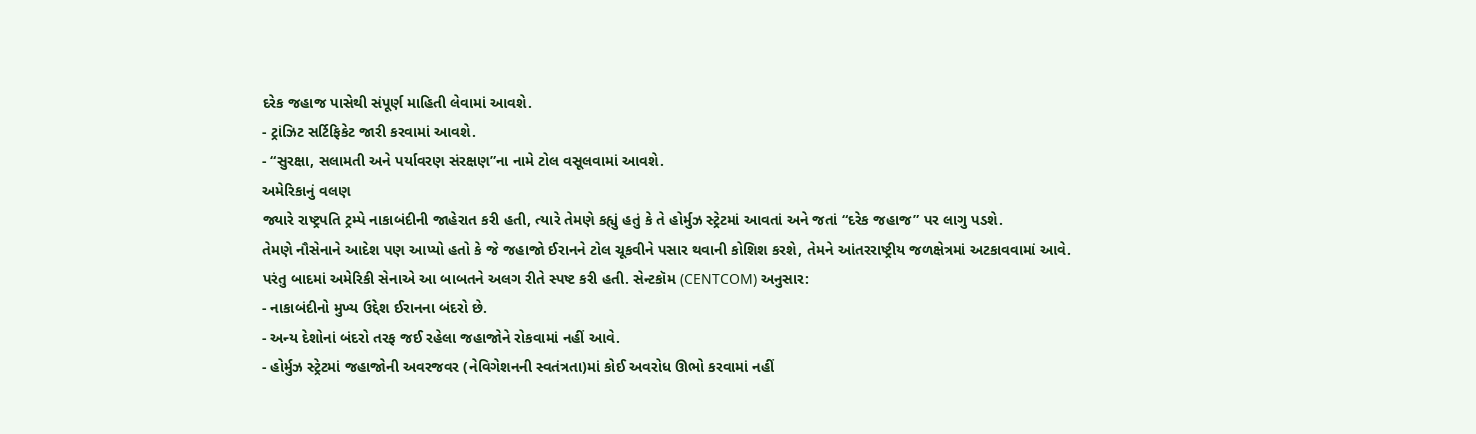દરેક જહાજ પાસેથી સંપૂર્ણ માહિતી લેવામાં આવશે.
- ટ્રાંઝિટ સર્ટિફિકેટ જારી કરવામાં આવશે.
- “સુરક્ષા, સલામતી અને પર્યાવરણ સંરક્ષણ”ના નામે ટોલ વસૂલવામાં આવશે.
અમેરિકાનું વલણ
જ્યારે રાષ્ટ્રપતિ ટ્રમ્પે નાકાબંદીની જાહેરાત કરી હતી, ત્યારે તેમણે કહ્યું હતું કે તે હોર્મુઝ સ્ટ્રેટમાં આવતાં અને જતાં “દરેક જહાજ” પર લાગુ પડશે.
તેમણે નૌસેનાને આદેશ પણ આપ્યો હતો કે જે જહાજો ઈરાનને ટોલ ચૂકવીને પસાર થવાની કોશિશ કરશે, તેમને આંતરરાષ્ટ્રીય જળક્ષેત્રમાં અટકાવવામાં આવે.
પરંતુ બાદમાં અમેરિકી સેનાએ આ બાબતને અલગ રીતે સ્પષ્ટ કરી હતી. સેન્ટકૉમ (CENTCOM) અનુસાર:
- નાકાબંદીનો મુખ્ય ઉદ્દેશ ઈરાનના બંદરો છે.
- અન્ય દેશોનાં બંદરો તરફ જઈ રહેલા જહાજોને રોકવામાં નહીં આવે.
- હોર્મુઝ સ્ટ્રેટમાં જહાજોની અવરજવર (નેવિગેશનની સ્વતંત્રતા)માં કોઈ અવરોધ ઊભો કરવામાં નહીં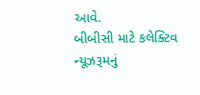આવે.
બીબીસી માટે કલેક્ટિવ ન્યૂઝરૂમનું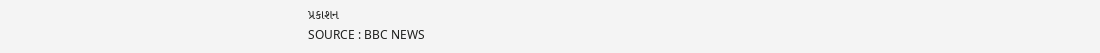પ્રકાશન
SOURCE : BBC NEWS